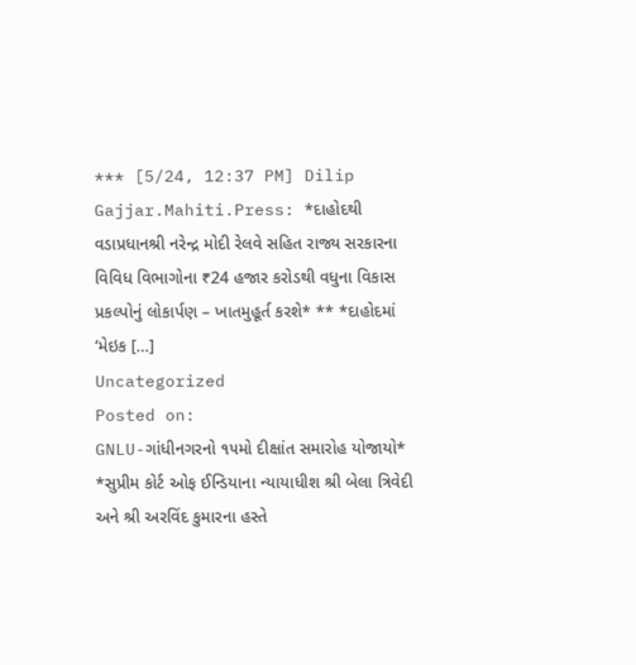*** [5/24, 12:37 PM] Dilip Gajjar.Mahiti.Press: *દાહોદથી વડાપ્રધાનશ્રી નરેન્દ્ર મોદી રેલવે સહિત રાજ્ય સરકારના વિવિધ વિભાગોના ₹24 હજાર કરોડથી વધુના વિકાસ પ્રકલ્પોનું લોકાર્પણ – ખાતમુહૂર્ત કરશે* ** *દાહોદમાં ‘મેઇક […]
Uncategorized
Posted on:
GNLU-ગાંધીનગરનો ૧૫મો દીક્ષાંત સમારોહ યોજાયો* *સુપ્રીમ કોર્ટ ઓફ ઈન્ડિયાના ન્યાયાધીશ શ્રી બેલા ત્રિવેદી અને શ્રી અરવિંદ કુમારના હસ્તે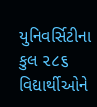યુનિવર્સિટીના કુલ ૨૮૬ વિદ્યાર્થીઓને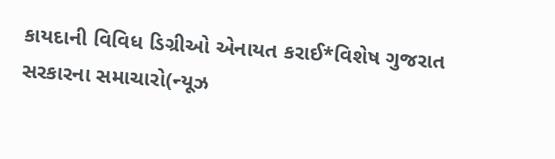કાયદાની વિવિધ ડિગ્રીઓ એનાયત કરાઈ*વિશેષ ગુજરાત સરકારના સમાચારો(ન્યૂઝ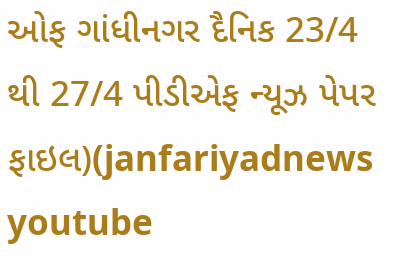ઓફ ગાંધીનગર દૈનિક 23/4 થી 27/4 પીડીએફ ન્યૂઝ પેપર ફાઇલ)(janfariyadnews youtube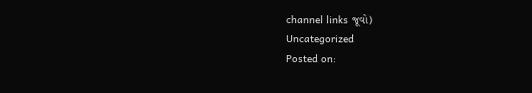channel links જૂવો)
Uncategorized
Posted on: